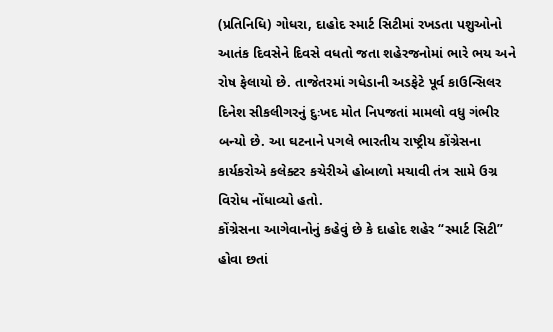(પ્રતિનિધિ) ગોધરા, દાહોદ સ્માર્ટ સિટીમાં રખડતા પશુઓનો આતંક દિવસેને દિવસે વધતો જતા શહેરજનોમાં ભારે ભય અને રોષ ફેલાયો છે. તાજેતરમાં ગધેડાની અડફેટે પૂર્વ કાઉન્સિલર દિનેશ સીકલીગરનું દુઃખદ મોત નિપજતાં મામલો વધુ ગંભીર બન્યો છે. આ ઘટનાને પગલે ભારતીય રાષ્ટ્રીય કોંગ્રેસના કાર્યકરોએ કલેક્ટર કચેરીએ હોબાળો મચાવી તંત્ર સામે ઉગ્ર વિરોધ નોંધાવ્યો હતો.
કોંગ્રેસના આગેવાનોનું કહેવું છે કે દાહોદ શહેર “સ્માર્ટ સિટી” હોવા છતાં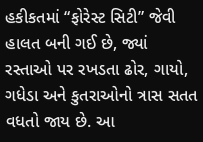હકીકતમાં “ફોરેસ્ટ સિટી” જેવી હાલત બની ગઈ છે, જ્યાં રસ્તાઓ પર રખડતા ઢોર, ગાયો, ગધેડા અને કુતરાઓનો ત્રાસ સતત વધતો જાય છે. આ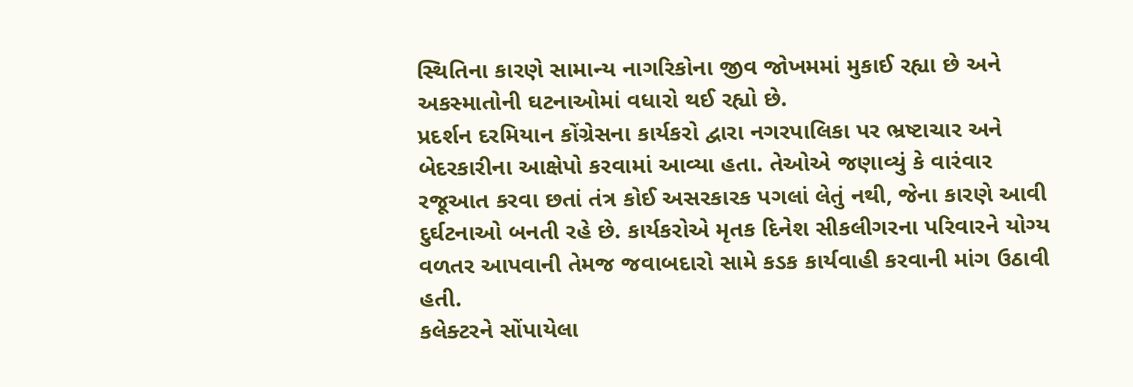સ્થિતિના કારણે સામાન્ય નાગરિકોના જીવ જોખમમાં મુકાઈ રહ્યા છે અને અકસ્માતોની ઘટનાઓમાં વધારો થઈ રહ્યો છે.
પ્રદર્શન દરમિયાન કોંગ્રેસના કાર્યકરો દ્વારા નગરપાલિકા પર ભ્રષ્ટાચાર અને બેદરકારીના આક્ષેપો કરવામાં આવ્યા હતા. તેઓએ જણાવ્યું કે વારંવાર રજૂઆત કરવા છતાં તંત્ર કોઈ અસરકારક પગલાં લેતું નથી, જેના કારણે આવી દુર્ઘટનાઓ બનતી રહે છે. કાર્યકરોએ મૃતક દિનેશ સીકલીગરના પરિવારને યોગ્ય વળતર આપવાની તેમજ જવાબદારો સામે કડક કાર્યવાહી કરવાની માંગ ઉઠાવી હતી.
કલેક્ટરને સોંપાયેલા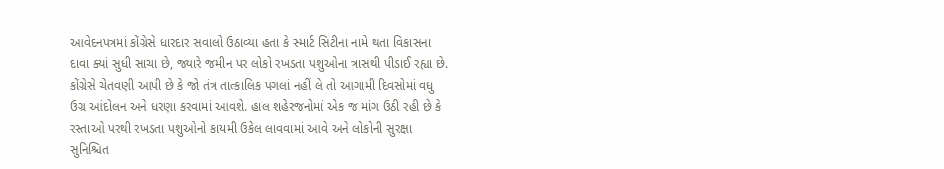આવેદનપત્રમાં કોંગ્રેસે ધારદાર સવાલો ઉઠાવ્યા હતા કે સ્માર્ટ સિટીના નામે થતા વિકાસના દાવા ક્યાં સુધી સાચા છે, જ્યારે જમીન પર લોકો રખડતા પશુઓના ત્રાસથી પીડાઈ રહ્યા છે.
કોંગ્રેસે ચેતવણી આપી છે કે જો તંત્ર તાત્કાલિક પગલાં નહીં લે તો આગામી દિવસોમાં વધુ ઉગ્ર આંદોલન અને ધરણા કરવામાં આવશે. હાલ શહેરજનોમાં એક જ માંગ ઉઠી રહી છે કે રસ્તાઓ પરથી રખડતા પશુઓનો કાયમી ઉકેલ લાવવામાં આવે અને લોકોની સુરક્ષા સુનિશ્ચિત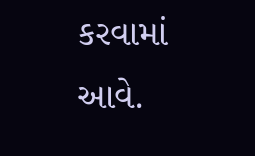કરવામાં આવે.